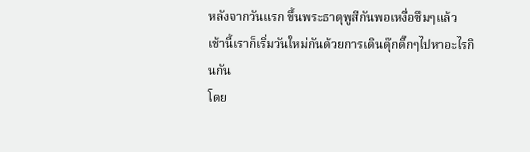หลังจากวันแรก ขึ้นพระธาตุพูสีกันพอเหงื่อซึมๆแล้ว
เช้านี้เราก็เริ่มวันใหม่กันด้วยการเดินดุ๊กดิ๊กๆไปหาอะไรกินกัน
โดย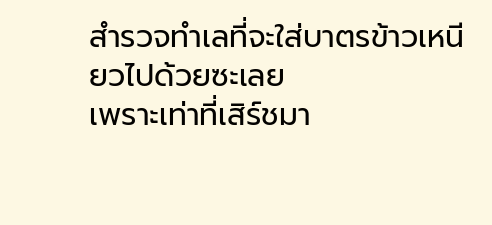สำรวจทำเลที่จะใส่บาตรข้าวเหนียวไปด้วยซะเลย
เพราะเท่าที่เสิร์ชมา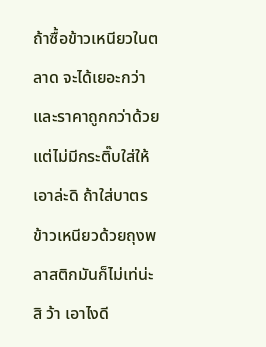ถ้าซื้อข้าวเหนียวในตลาด จะได้เยอะกว่าและราคาถูกกว่าด้วย
แต่ไม่มีกระติ๊บใส่ให้
เอาล่ะดิ ถ้าใส่บาตรข้าวเหนียวด้วยถุงพลาสติกมันก็ไม่เท่น่ะสิ ว้า เอาไงดี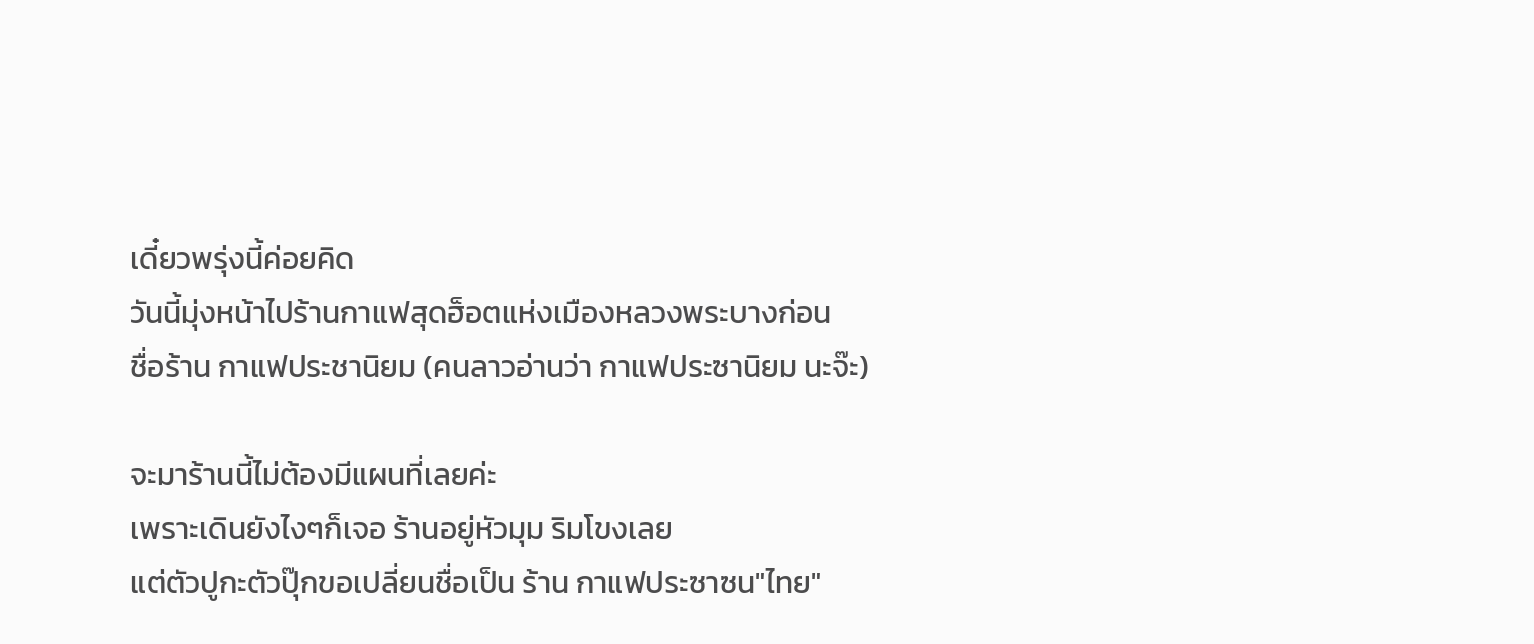เดี๋ยวพรุ่งนี้ค่อยคิด
วันนี้มุ่งหน้าไปร้านกาแฟสุดฮ็อตแห่งเมืองหลวงพระบางก่อน
ชื่อร้าน กาแฟประชานิยม (คนลาวอ่านว่า กาแฟประซานิยม นะจ๊ะ)

จะมาร้านนี้ไม่ต้องมีแผนที่เลยค่ะ
เพราะเดินยังไงๆก็เจอ ร้านอยู่หัวมุม ริมโขงเลย
แต่ตัวปูกะตัวปุ๊กขอเปลี่ยนชื่อเป็น ร้าน กาแฟประซาซน"ไทย"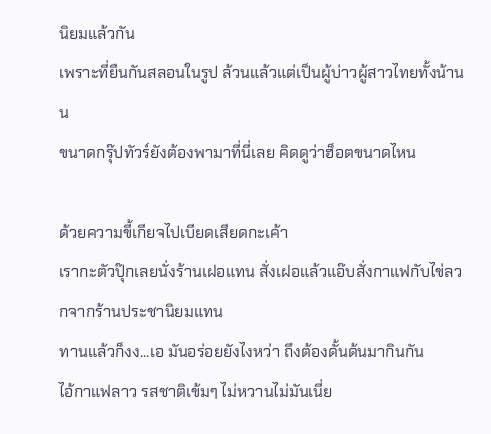นิยมแล้วกัน
เพราะที่ยืนกันสลอนในรูป ล้วนแล้วแต่เป็นผู้บ่าวผู้สาวไทยทั้งน้านน
ขนาดกรุ๊ปทัวร์ยังต้องพามาที่นี่เลย คิดดูว่าฮ็อตขนาดไหน

ด้วยความขี้เกียจไปเบียดเสียดกะเค้า
เรากะตัวปุ๊กเลยนั่งร้านเฝอแทน สั่งเฝอแล้วแอ๊บสั่งกาแฟกับไข่ลวกจากร้านประชานิยมแทน
ทานแล้วก็งง...เอ มันอร่อยยังไงหว่า ถึงต้องดั้นด้นมากินกัน
ไอ้กาแฟลาว รสชาติเข้มๆ ไม่หวานไม่มันเนี่ย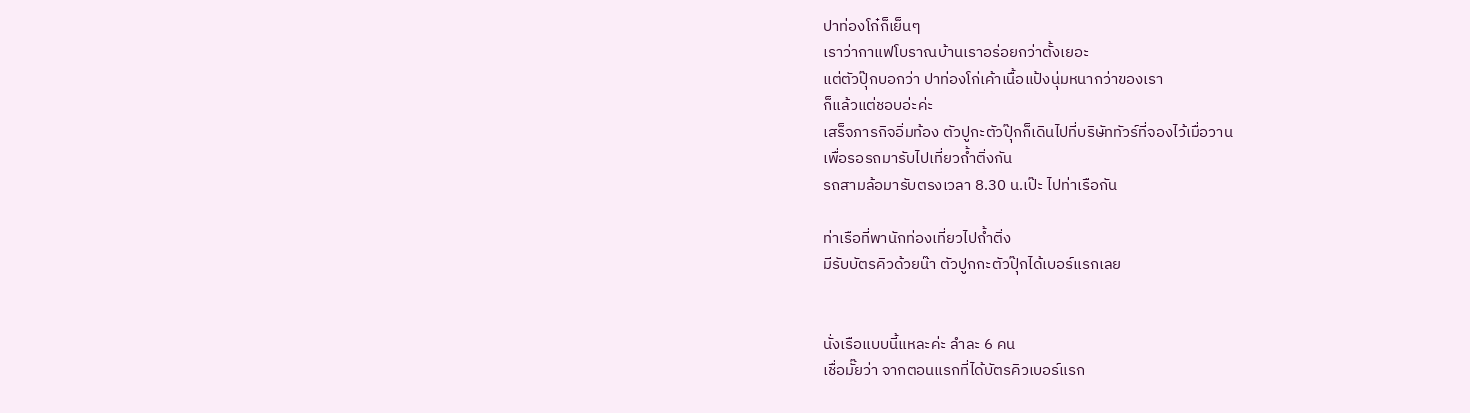ปาท่องโก๋ก็เย็นๆ
เราว่ากาแฟโบราณบ้านเราอร่อยกว่าตั้งเยอะ
แต่ตัวปุ๊กบอกว่า ปาท่องโก่เค้าเนื้อแป้งนุ่มหนากว่าของเรา
ก็แล้วแต่ชอบอ่ะค่ะ
เสร็จภารกิจอิ่มท้อง ตัวปูกะตัวปุ๊กก็เดินไปที่บริษัททัวร์ที่จองไว้เมื่อวาน
เพื่อรอรถมารับไปเที่ยวถ้ำติ่งกัน
รถสามล้อมารับตรงเวลา 8.30 น.เป๊ะ ไปท่าเรือกัน

ท่าเรือที่พานักท่องเที่ยวไปถ้ำติ่ง
มีรับบัตรคิวด้วยน๊า ตัวปูกกะตัวปุ๊กได้เบอร์แรกเลย


นั่งเรือแบบนี้แหละค่ะ ลำละ 6 คน
เชื่อมั๊ยว่า จากตอนแรกที่ได้บัตรคิวเบอร์แรก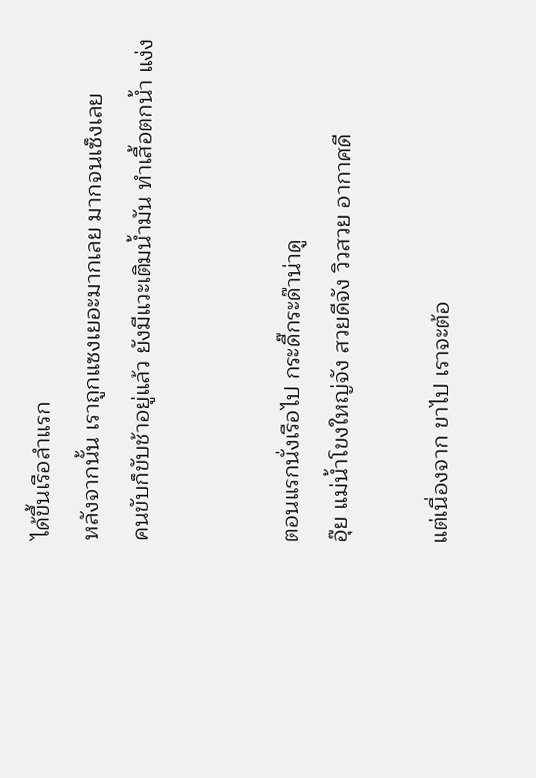ได้ขึ้นเรือลำแรก
หลังจากนั้น เราถูกแซงเยอะมากเลย มากจนเซ็งเลย
คนขับก็ขับช้าอยู่แล้ว ยังมีแวะเติมน้ำมัน ทำเสื้อตกน้ำ แง่ง


ตอนแรกนั่งเรือไป กระดี๊กระด๊าน่าดู
อุ๊ย แม่น้ำโขงใหญ่จัง สวยดีจัง วิวสวย อากาศดี

แต่เนื่องจาก ขาไป เราจะต้อ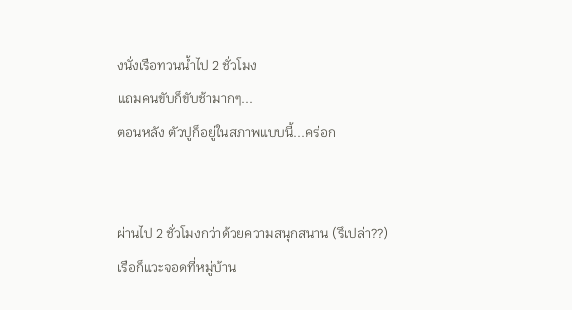งนั่งเรือทวนน้ำไป 2 ชั่วโมง
แถมคนขับก็ขับช้ามากๆ...
ตอนหลัง ตัวปูก็อยู่ในสภาพแบบนี้...คร่อก


ผ่านไป 2 ชั่วโมงกว่าด้วยความสนุกสนาน (รึเปล่า??)
เรือก็แวะจอดที่หมู่บ้าน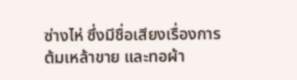ซ่างไห่ ซึ่งมีชื่อเสียงเรื่องการต้มเหล้าขาย และทอผ้า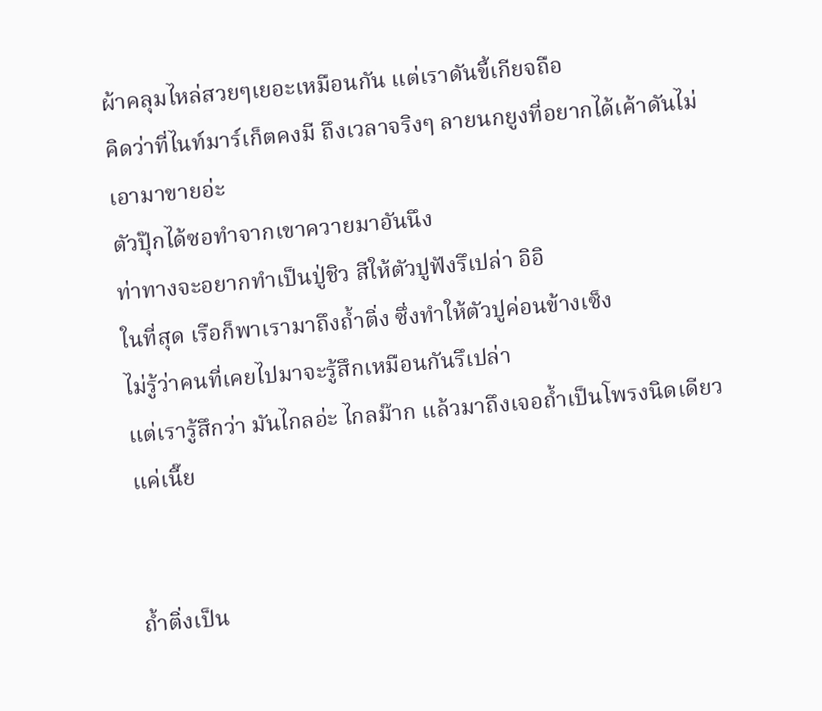ผ้าคลุมไหล่สวยๆเยอะเหมือนกัน แต่เราดันขี้เกียจถือ
คิดว่าที่ไนท์มาร์เก็ตคงมี ถึงเวลาจริงๆ ลายนกยูงที่อยากได้เค้าดันไม่เอามาขายอ่ะ
ตัวปุ๊กได้ซอทำจากเขาควายมาอันนึง
ท่าทางจะอยากทำเป็นปู่ชิว สีให้ตัวปูฟังรึเปล่า อิอิ
ในที่สุด เรือก็พาเรามาถึงถ้ำติ่ง ซึ่งทำให้ตัวปูค่อนข้างเซ็ง
ไม่รู้ว่าคนที่เคยไปมาจะรู้สึกเหมือนกันรึเปล่า
แต่เรารู้สึกว่า มันไกลอ่ะ ไกลม๊าก แล้วมาถึงเจอถ้ำเป็นโพรงนิดเดียวแค่เนี๊ย


ถ้ำติ่งเป็น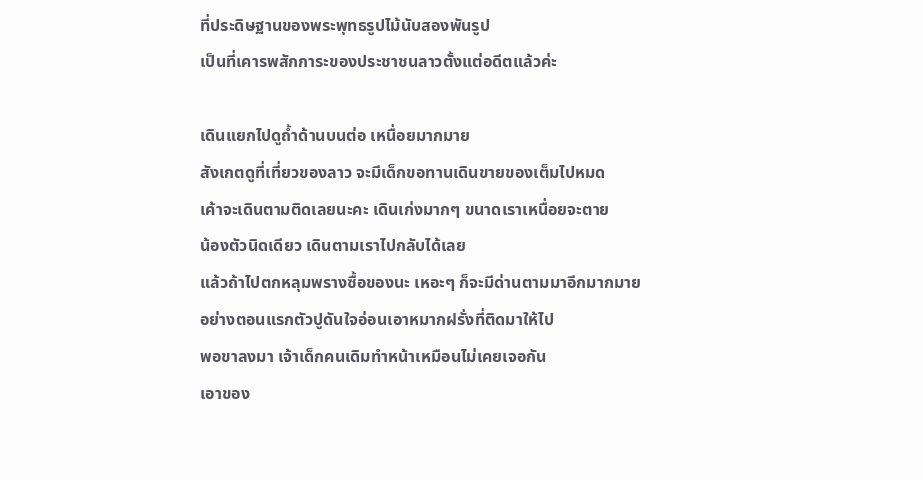ที่ประดิษฐานของพระพุทธรูปไม้นับสองพันรูป
เป็นที่เคารพสักการะของประชาชนลาวตั้งแต่อดีตแล้วค่ะ

เดินแยกไปดูถ้ำด้านบนต่อ เหนื่อยมากมาย
สังเกตดูที่เที่ยวของลาว จะมีเด็กขอทานเดินขายของเต็มไปหมด
เค้าจะเดินตามติดเลยนะคะ เดินเก่งมากๆ ขนาดเราเหนื่อยจะตาย
น้องตัวนิดเดียว เดินตามเราไปกลับได้เลย
แล้วถ้าไปตกหลุมพรางซื้อของนะ เหอะๆ ก็จะมีด่านตามมาอีกมากมาย
อย่างตอนแรกตัวปูดันใจอ่อนเอาหมากฝรั่งที่ติดมาให้ไป
พอขาลงมา เจ้าเด็กคนเดิมทำหน้าเหมือนไม่เคยเจอกัน
เอาของ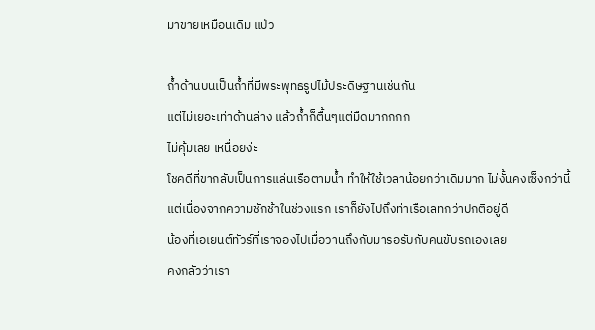มาขายเหมือนเดิม แป่ว

ถ้ำด้านบนเป็นถ้ำที่มีพระพุทธรูปไม้ประดิษฐานเช่นกัน
แต่ไม่เยอะเท่าด้านล่าง แล้วถ้ำก็ตื้นๆแต่มืดมากกกก
ไม่คุ้มเลย เหนื่อยง่ะ
โชคดีที่ขากลับเป็นการแล่นเรือตามน้ำ ทำให้ใช้เวลาน้อยกว่าเดิมมาก ไม่งั้นคงเซ็งกว่านี้
แต่เนื่องจากความชักช้าในช่วงแรก เราก็ยังไปถึงท่าเรือเลทกว่าปกติอยู่ดี
น้องที่เอเยนต์ทัวร์ที่เราจองไปเมื่อวานถึงกับมารอรับกับคนขับรถเองเลย
คงกลัวว่าเรา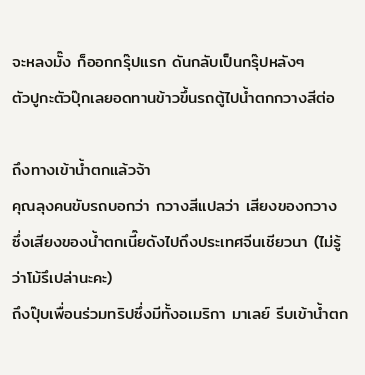จะหลงมั๊ง ก็ออกกรุ๊ปแรก ดันกลับเป็นกรุ๊ปหลังๆ
ตัวปูกะตัวปุ๊กเลยอดทานข้าวขึ้นรถตู้ไปน้ำตกกวางสีต่อ

ถึงทางเข้าน้ำตกแล้วจ้า
คุณลุงคนขับรถบอกว่า กวางสีแปลว่า เสียงของกวาง
ซึ่งเสียงของน้ำตกเนี๊ยดังไปถึงประเทศจีนเชียวนา (ไม่รู้ว่าโม้รึเปล่านะคะ)
ถึงปุ๊บเพื่อนร่วมทริปซึ่งมีทั้งอเมริกา มาเลย์ รีบเข้าน้ำตก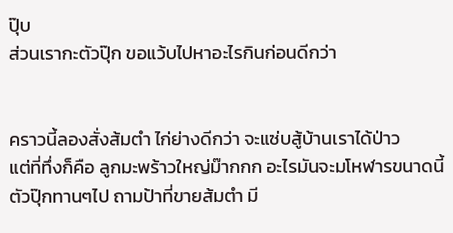ปุ๊บ
ส่วนเรากะตัวปุ๊ก ขอแว้บไปหาอะไรกินก่อนดีกว่า


คราวนี้ลองสั่งส้มตำ ไก่ย่างดีกว่า จะแซ่บสู้บ้านเราได้ป่าว
แต่ที่ทึ่งก็คือ ลูกมะพร้าวใหญ่ม๊ากกก อะไรมันจะมโหฬารขนาดนี้
ตัวปุ๊กทานๆไป ถามป้าที่ขายส้มตำ มี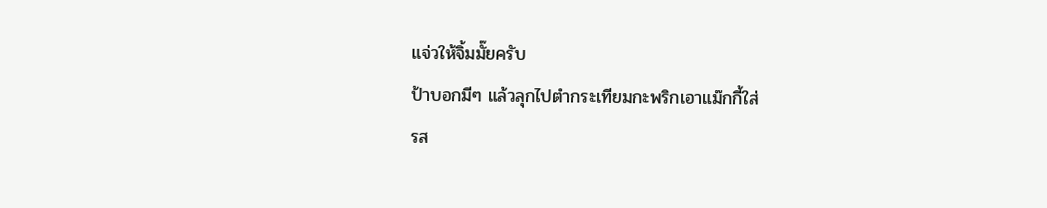แจ่วให้จิ้มมั๊ยครับ
ป้าบอกมีๆ แล้วลุกไปตำกระเทียมกะพริกเอาแม๊กกี้ใส่
รส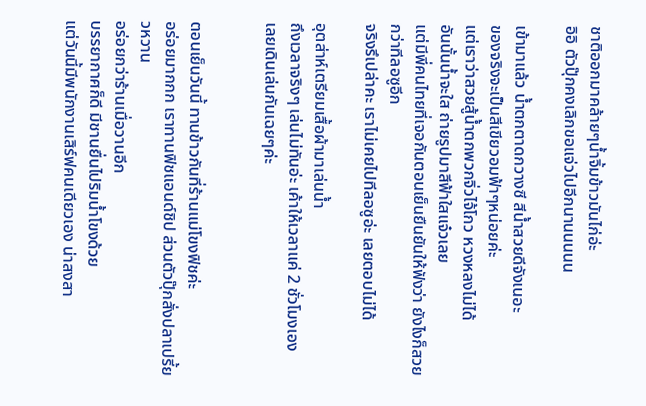ชาติออกมาคล้ายๆน้ำจิ้มข้าวมันไก่อ่ะ
อิอิ ตัวปุ๊กคงเลิกขอแจ่วไปอีกนานนนนน

เข้ามาแล้ว น้ำตกตาดกวางซี สีน้ำสวยดีจังเนอะ
ของจริงจะเป็นสีเขียวอมฟ้าๆหน่อยค่ะ
แต่เราว่าสวยสู้น้ำตกพวกจิ่วไจ้โกว หวงหลงไม่ได้
อันนั้นน้ำจะใส ถ่ายรูปมาสีฟ้าใสแจ๋วเลย
แต่มีพี่คนไทยที่เจอกันตอนเย็นยืนยันให้ฟังว่า ยังไงก็สวยกว่าทีลอซูอีก
จริงรึเปล่าคะ เราไม่เคยไปทีลอซูอ่ะ เลยตอบไม่ได้

อุตส่าห์เตรียมเสื้อผ้ามาเล่นน้ำ
ถึงเวลาจริงๆ เล่นไม่ทันอ่ะ เค้าให้เวลาแค่ 2 ชั่วโมงเอง
เลยเดินเล่นกันเฉยๆค่ะ


ตอนเย็นวันนี้ ทานข้าวกันที่ร้านแม่โขงฟิชค่ะ
อร่อยมากกก เราทานฟิชแอนด์ชิป ส่วนตัวปุ๊กสั่งปลาเปรี้ยวหวาน
อร่อยกว่าร้านเมื่อวานอีก
บรรยากาศก็ดี มีชานยื่นไปริมน้ำโขงด้วย
แต่วันนี้มีพนักงานเสิร์ฟคนเดียวเอง น่าสงสา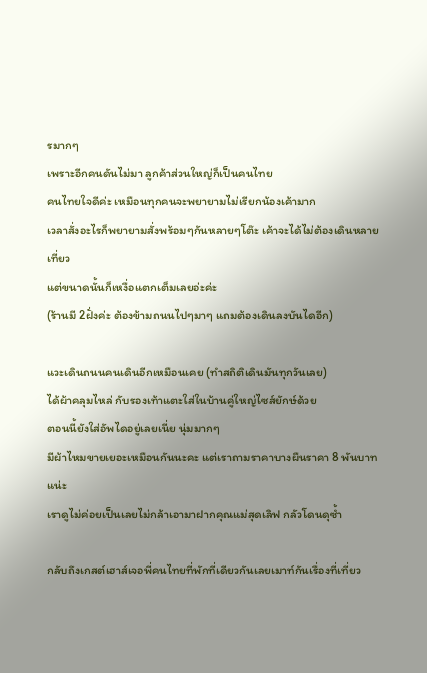รมากๆ
เพราะอีกคนดันไม่มา ลูกค้าส่วนใหญ่ก็เป็นคนไทย
คนไทยใจดีค่ะ เหมือนทุกคนจะพยายามไม่เรียกน้องเค้ามาก
เวลาสั่งอะไรก็พยายามสั่งพร้อมๆกันหลายๆโต๊ะ เค้าจะได้ไม่ต้องเดินหลายเที่ยว
แต่ขนาดนั้นก็เหงื่อแตกเต็มเลยอ่ะค่ะ
(ร้านมี 2ฝั่งค่ะ ต้องข้ามถนนไปๆมาๆ แถมต้องเดินลงบันไดอีก)

แวะเดินถนนคนเดินอีกเหมือนเคย (ทำสถิติเดินมันทุกวันเลย)
ได้ผ้าคลุมไหล่ กับรองเท้าแตะใส่ในบ้านคู่ใหญ่ไซส์ยักษ์ด้วย
ตอนนี้ยังใส่อัพไดอยู่เลยเนี่ย นุ่มมากๆ
มีผ้าไหมขายเยอะเหมือนกันนะคะ แต่เราถามราคาบางผืนราคา 8 พันบาทแน่ะ
เราดูไม่ค่อยเป็นเลยไม่กล้าเอามาฝากคุณแม่สุดเลิฟ กลัวโดนดุซ้ำ

กลับถึงเกสต์เฮาส์เจอพี่คนไทยที่พักที่เดียวกันเลยเมาท์กันเรื่องที่เที่ยว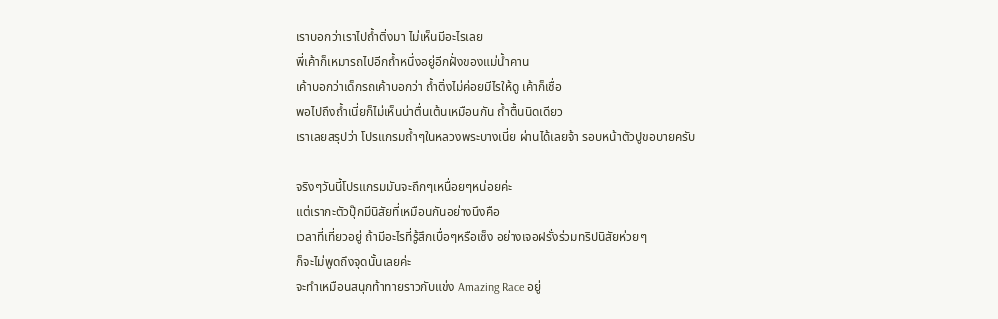เราบอกว่าเราไปถ้ำติ่งมา ไม่เห็นมีอะไรเลย
พี่เค้าก็เหมารถไปอีกถ้ำหนึ่งอยู่อีกฝั่งของแม่น้ำคาน
เค้าบอกว่าเด็กรถเค้าบอกว่า ถ้ำติ่งไม่ค่อยมีไรให้ดู เค้าก็เชื่อ
พอไปถึงถ้ำเนี่ยก็ไม่เห็นน่าตื่นเต้นเหมือนกัน ถ้ำตื้นนิดเดียว
เราเลยสรุปว่า โปรแกรมถ้ำๆในหลวงพระบางเนี่ย ผ่านได้เลยจ้า รอบหน้าตัวปูขอบายครับ

จริงๆวันนี้โปรแกรมมันจะถึกๆเหนื่อยๆหน่อยค่ะ
แต่เรากะตัวปุ๊กมีนิสัยที่เหมือนกันอย่างนึงคือ
เวลาที่เที่ยวอยู่ ถ้ามีอะไรที่รู้สึกเบื่อๆหรือเซ็ง อย่างเจอฝรั่งร่วมทริปนิสัยห่วยๆ
ก็จะไม่พูดถึงจุดนั้นเลยค่ะ
จะทำเหมือนสนุกท้าทายราวกับแข่ง Amazing Race อยู่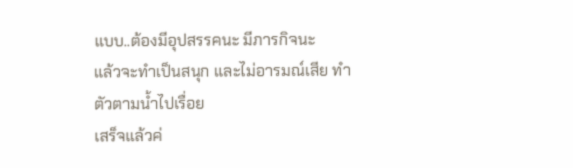แบบ..ต้องมีอุปสรรคนะ มีภารกิจนะ
แล้วจะทำเป็นสนุก และไม่อารมณ์เสีย ทำตัวตามน้ำไปเรื่อย
เสร็จแล้วค่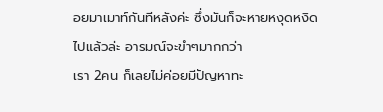อยมาเมาท์กันทีหลังค่ะ ซึ่งมันก็จะหายหงุดหงิดไปแล้วล่ะ อารมณ์จะขำๆมากกว่า
เรา 2คน ก็เลยไม่ค่อยมีปัญหาทะ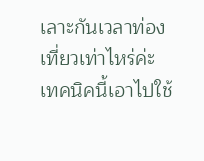เลาะกันเวลาท่องเที่ยวเท่าไหร่ค่ะ
เทคนิคนี้เอาไปใช้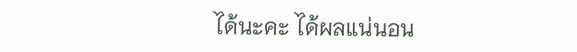ได้นะคะ ได้ผลแน่นอน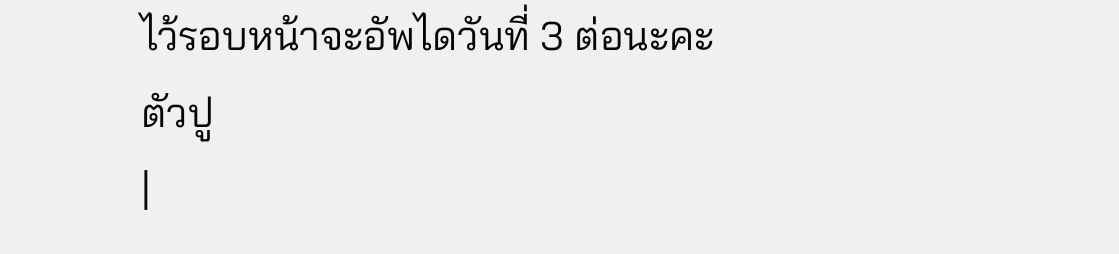ไว้รอบหน้าจะอัพไดวันที่ 3 ต่อนะคะ
ตัวปู
|